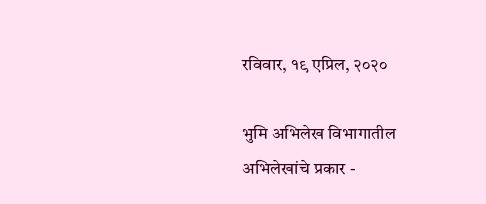रविवार, १९ एप्रिल, २०२०

भुमि अभिलेख विभागातील अभिलेखांचे प्रकार -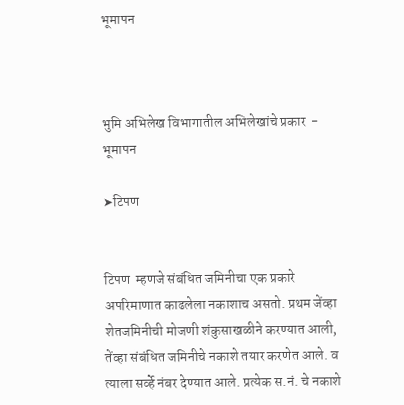भूमापन



भुमि अभिलेख विभागातील अभिलेखांचे प्रकार  -
भूमापन

➤टिपण


टिपण  म्हणजे संबंधित जमिनीचा एक प्रकारे अपरिमाणात काढलेला नकाशाच असतो. प्रथम जेंव्हा शेतजमिनीची मोजणी शंकुसाखळीने करण्यात आली, तेंव्हा संबंधित जमिनीचे नकाशे तयार करणेत आले. व त्याला सर्व्हे नंबर देण्यात आले. प्रत्येक स.नं. चे नकाशे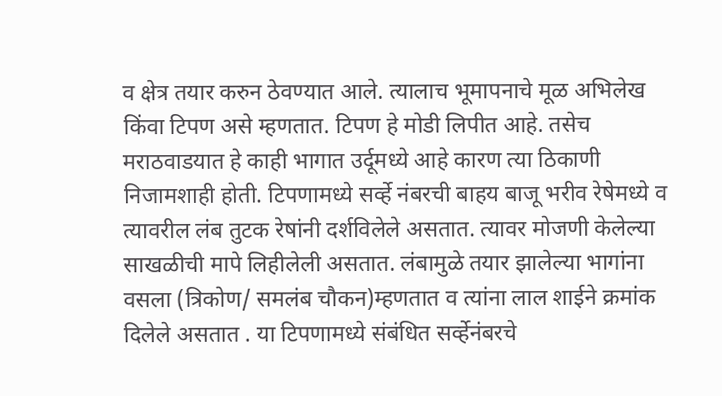व क्षेत्र तयार करुन ठेवण्यात आले. त्यालाच भूमापनाचे मूळ अभिलेख किंवा टिपण असे म्हणतात. टिपण हे मोडी लिपीत आहे. तसेच मराठवाडयात हे काही भागात उर्दूमध्ये आहे कारण त्या ठिकाणी निजामशाही होती. टिपणामध्ये सर्व्हे नंबरची बाहय बाजू भरीव रेषेमध्ये व त्यावरील लंब तुटक रेषांनी दर्शविलेले असतात. त्यावर मोजणी केलेल्या साखळीची मापे लिहीलेली असतात. लंबामुळे तयार झालेल्या भागांना वसला (त्रिकोण/ समलंब चौकन)म्हणतात व त्यांना लाल शाईने क्रमांक दिलेले असतात . या टिपणामध्ये संबंधित सर्व्हेनंबरचे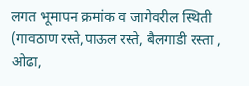लगत भूमापन क्रमांक व जागेवरील स्थिती (गावठाण रस्ते,पाऊल रस्ते, बैलगाडी रस्ता , ओढा,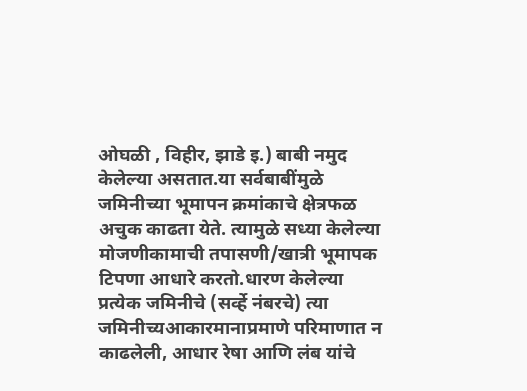ओघळी , विहीर, झाडे इ.) बाबी नमुद केलेल्या असतात.या सर्वबाबींमुळे जमिनीच्या भूमापन क्रमांकाचे क्षेत्रफळ अचुक काढता येते. त्यामुळे सध्या केलेल्या मोजणीकामाची तपासणी/खात्री भूमापक टिपणा आधारे करतो.धारण केलेल्या प्रत्येक जमिनीचे (सर्व्हे नंबरचे) त्या जमिनीच्यआकारमानाप्रमाणे परिमाणात न काढलेली, आधार रेषा आणि लंब यांचे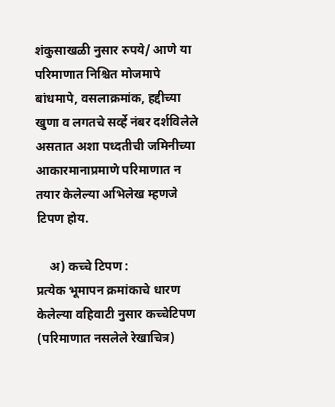शंकुसाखळी नुसार रुपये/ आणे या परिमाणात निश्चित मोजमापे बांधमापे, वसलाक्रमांक, हद्दीच्या खुणा व लगतचे सर्व्हे नंबर दर्शविलेले असतात अशा पध्दतीची जमिनीच्या आकारमानाप्रमाणे परिमाणात न तयार केलेल्या अभिलेख म्हणजे टिपण होय.

    अ) कच्चे टिपण :
प्रत्येक भूमापन क्रमांकाचे धारण केलेल्या वहिवाटी नुसार कच्चेटिपण (परिमाणात नसलेले रेखाचित्र)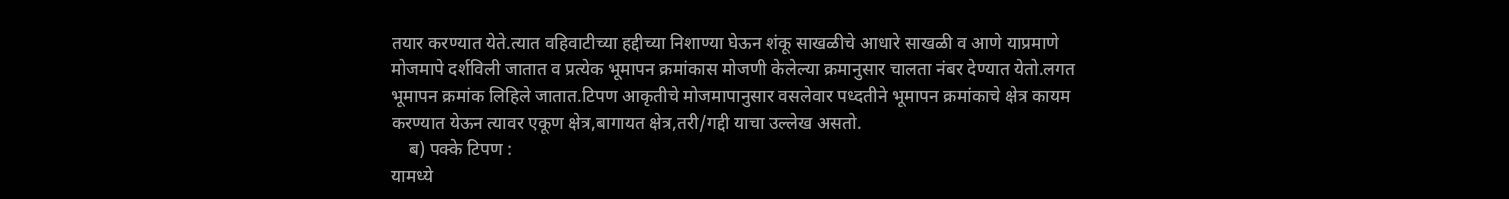तयार करण्यात येते.त्यात वहिवाटीच्या हद्दीच्या निशाण्या घेऊन शंकू साखळीचे आधारे साखळी व आणे याप्रमाणे मोजमापे दर्शविली जातात व प्रत्येक भूमापन क्रमांकास मोजणी केलेल्या क्रमानुसार चालता नंबर देण्यात येतो.लगत भूमापन क्रमांक लिहिले जातात.टिपण आकृतीचे मोजमापानुसार वसलेवार पध्दतीने भूमापन क्रमांकाचे क्षेत्र कायम करण्यात येऊन त्यावर एकूण क्षेत्र,बागायत क्षेत्र,तरी/गद्दी याचा उल्लेख असतो.
    ब) पक्के टिपण :
यामध्ये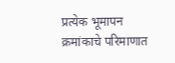प्रत्येक भूमापन क्रमांकाचे परिमाणात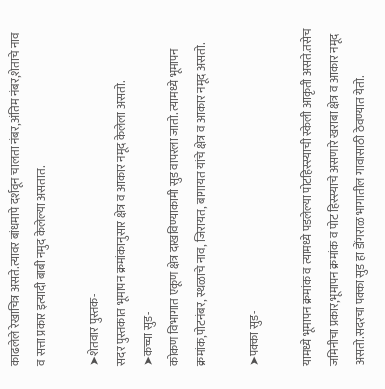काढलेले रेखाचित्र असते.त्यावर बांधमापे दर्शवून चालता नंबर,अंतिम नंबर,शेताचे नाव व सत्ता प्रकार इत्यादी बाबी नमुद केलेल्या असतात.

➤शेतवार पुस्तक-
सदर पुस्तकात भूमापन क्रमांकानुसार क्षेत्र व आकार नमूद केलेला असतो.
➤कच्चा सुड-
कोकण विभागात एकूण क्षेत्र दाखविण्याकामी सुड वापरला जातो. त्यामध्ये भूमापन क्रमांक,पोटनंबर, स्थळाचे नाव, जिरायत, बागायत यांचे क्षेत्र व आकार नमूद असतो.

➤पक्का सुड-

यामध्ये भूमापन क्रमांक व त्यामध्ये पडलेल्या पोटहिस्स्याची स्केली आकृती असते.तसेच जमिनीचा प्रकार,भूमापन क्रमांक व पोट हिस्स्याचे असणारे खराबा क्षेत्र व आकार नमूद असतो.सदरचा पक्का सुड हा डोंगराळ भागातील गावासाठी ठेवण्यात येतो.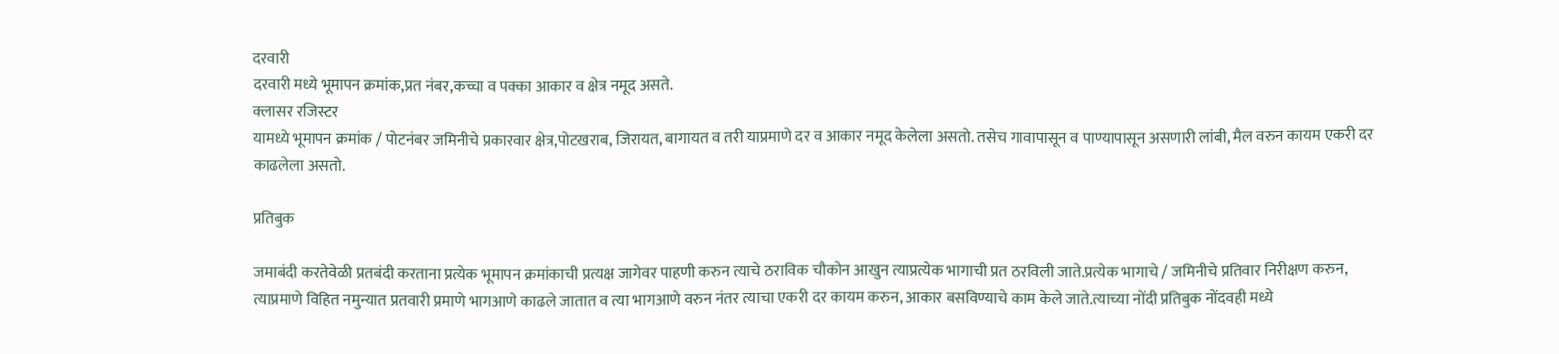दरवारी
दरवारी मध्ये भूमापन क्रमांक,प्रत नंबर,कच्चा व पक्का आकार व क्षेत्र नमूद असते.
क्लासर रजिस्टर
यामध्ये भूमापन क्रमांक / पोटनंबर जमिनीचे प्रकारवार क्षेत्र,पोटखराब, जिरायत, बागायत व तरी याप्रमाणे दर व आकार नमूद केलेला असतो. तसेच गावापासून व पाण्यापासून असणारी लांबी, मैल वरुन कायम एकरी दर काढलेला असतो.

प्रतिबुक

जमाबंदी करतेवेळी प्रतबंदी करताना प्रत्येक भूमापन क्रमांकाची प्रत्यक्ष जागेवर पाहणी करुन त्याचे ठराविक चौकोन आखुन त्याप्रत्येक भागाची प्रत ठरविली जाते.प्रत्येक भागाचे / जमिनीचे प्रतिवार निरीक्षण करुन, त्याप्रमाणे विहित नमुन्यात प्रतवारी प्रमाणे भागआणे काढले जातात व त्या भागआणे वरुन नंतर त्याचा एकरी दर कायम करुन, आकार बसविण्याचे काम केले जाते.त्याच्या नोंदी प्रतिबुक नोंदवही मध्ये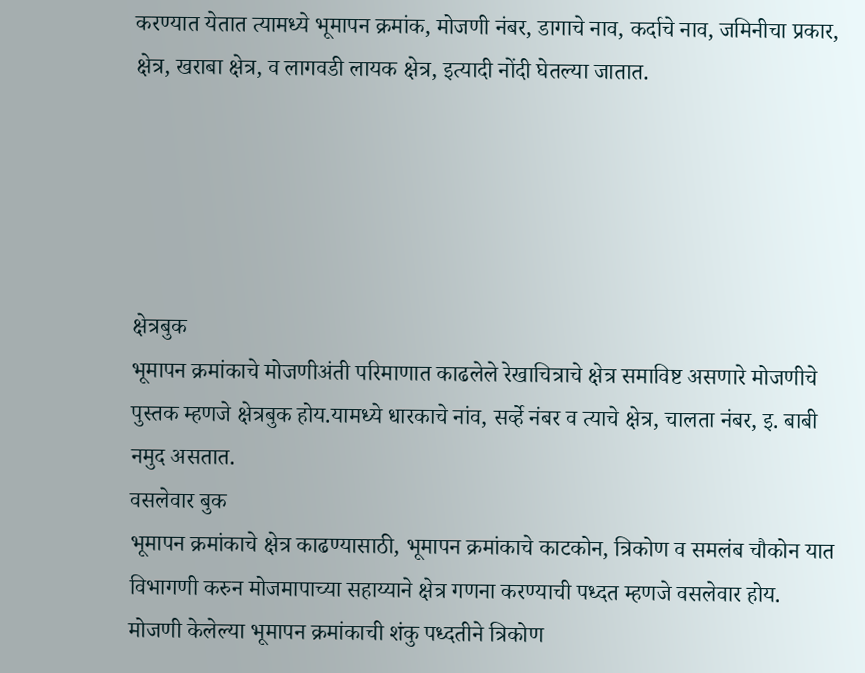करण्यात येतात त्यामध्ये भूमापन क्रमांक, मोजणी नंबर, डागाचे नाव, कर्दाचे नाव, जमिनीचा प्रकार, क्षेत्र, खराबा क्षेत्र, व लागवडी लायक क्षेत्र, इत्यादी नोंदी घेतल्या जातात.





क्षेत्रबुक
भूमापन क्रमांकाचे मोजणीअंती परिमाणात काढलेले रेखाचित्राचे क्षेत्र समाविष्ट असणारे मोजणीचे पुस्तक म्हणजे क्षेत्रबुक होय.यामध्ये धारकाचे नांव, सर्व्हे नंबर व त्याचे क्षेत्र, चालता नंबर, इ. बाबी नमुद असतात.
वसलेवार बुक
भूमापन क्रमांकाचे क्षेत्र काढण्यासाठी, भूमापन क्रमांकाचे काटकोन, त्रिकोण व समलंब चौकोन यात विभागणी करुन मोजमापाच्या सहाय्याने क्षेत्र गणना करण्याची पध्दत म्हणजे वसलेवार होय.
मोजणी केलेल्या भूमापन क्रमांकाची शंकु पध्दतीने त्रिकोण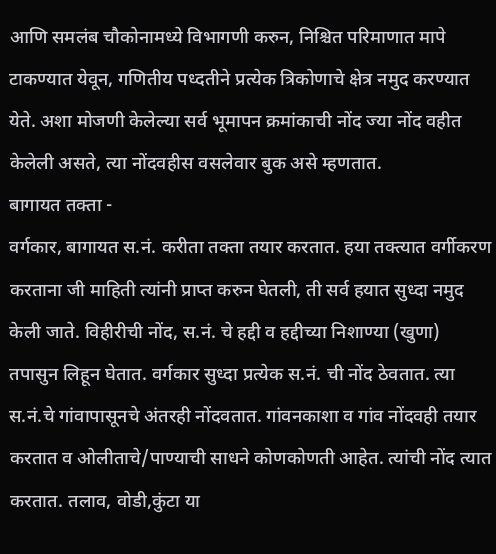आणि समलंब चौकोनामध्ये विभागणी करुन, निश्चित परिमाणात मापे टाकण्यात येवून, गणितीय पध्दतीने प्रत्येक त्रिकोणाचे क्षेत्र नमुद करण्यात येते. अशा मोजणी केलेल्या सर्व भूमापन क्रमांकाची नोंद ज्या नोंद वहीत केलेली असते, त्या नोंदवहीस वसलेवार बुक असे म्हणतात.
बागायत तक्ता -
वर्गकार, बागायत स.नं. करीता तक्ता तयार करतात. हया तक्त्यात वर्गीकरण करताना जी माहिती त्यांनी प्राप्त करुन घेतली, ती सर्व हयात सुध्दा नमुद केली जाते. विहीरीची नोंद, स.नं. चे हद्दी व हद्दीच्या निशाण्या (खुणा) तपासुन लिहून घेतात. वर्गकार सुध्दा प्रत्येक स.नं. ची नोंद ठेवतात. त्या स.नं.चे गांवापासूनचे अंतरही नोंदवतात. गांवनकाशा व गांव नोंदवही तयार करतात व ओलीताचे/पाण्याची साधने कोणकोणती आहेत. त्यांची नोंद त्यात करतात. तलाव, वोडी,कुंटा या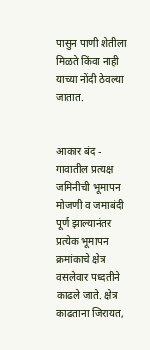पासुन पाणी शेतीला मिळते किंवा नाही याच्या नोंदी ठेवल्या जातात.


आकार बंद -
गावातील प्रत्यक्ष जमिनीची भूमापन मोजणी व जमाबंदी पूर्ण झाल्यानंतर प्रत्येक भूमापन क्रमांकाचे क्षेत्र वसलेवार पध्दतीने काढले जाते. क्षेत्र काढताना जिरायत,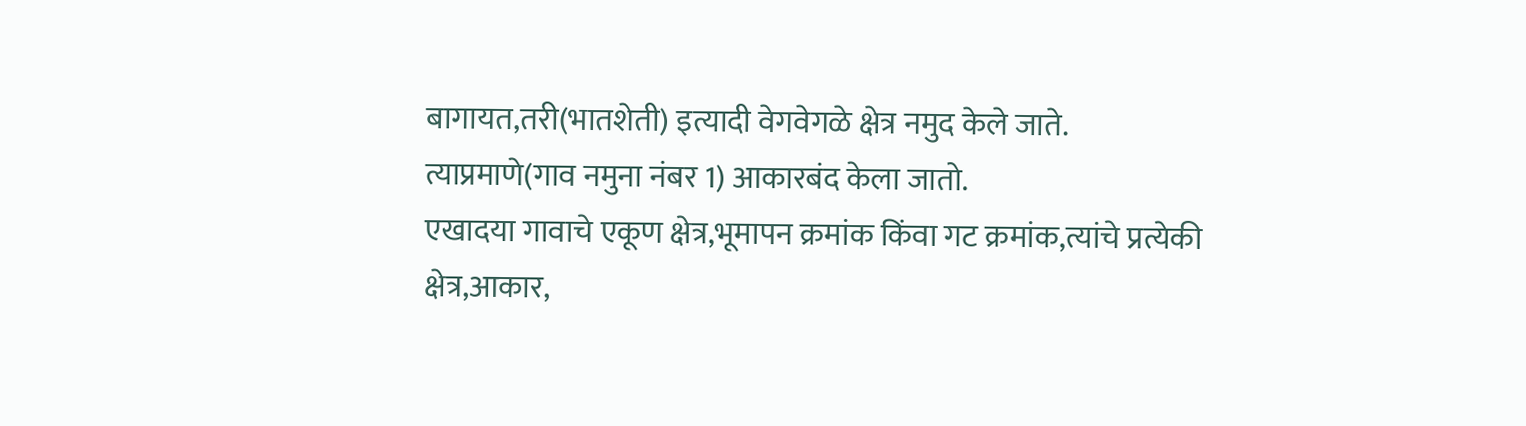बागायत,तरी(भातशेती) इत्यादी वेगवेगळे क्षेत्र नमुद केले जाते. त्याप्रमाणे(गाव नमुना नंबर 1) आकारबंद केला जातो.
एखादया गावाचे एकूण क्षेत्र,भूमापन क्रमांक किंवा गट क्रमांक,त्यांचे प्रत्येकी क्षेत्र,आकार,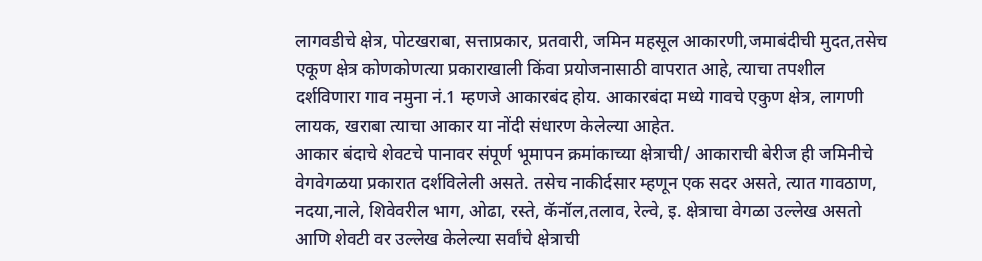लागवडीचे क्षेत्र, पोटखराबा, सत्ताप्रकार, प्रतवारी, जमिन महसूल आकारणी,जमाबंदीची मुदत,तसेच एकूण क्षेत्र कोणकोणत्या प्रकाराखाली किंवा प्रयोजनासाठी वापरात आहे, त्याचा तपशील दर्शविणारा गाव नमुना नं.1 म्हणजे आकारबंद होय. आकारबंदा मध्ये गावचे एकुण क्षेत्र, लागणी लायक, खराबा त्याचा आकार या नोंदी संधारण केलेल्या आहेत.
आकार बंदाचे शेवटचे पानावर संपूर्ण भूमापन क्रमांकाच्या क्षेत्राची/ आकाराची बेरीज ही जमिनीचे वेगवेगळया प्रकारात दर्शविलेली असते. तसेच नाकीर्दसार म्हणून एक सदर असते, त्यात गावठाण, नदया,नाले, शिवेवरील भाग, ओढा, रस्ते, कॅनॉल,तलाव, रेल्वे, इ. क्षेत्राचा वेगळा उल्लेख असतो आणि शेवटी वर उल्लेख केलेल्या सर्वांचे क्षेत्राची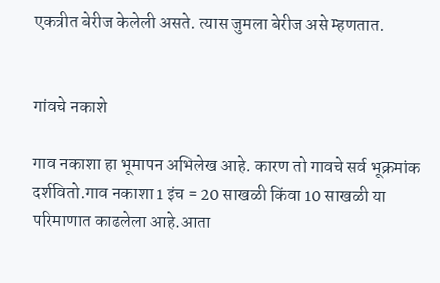एकत्रीत बेरीज केलेली असते. त्यास जुमला बेरीज असे म्हणतात.


गांवचे नकाशे

गाव नकाशा हा भूमापन अभिलेख आहे. कारण तो गावचे सर्व भूक्रमांक दर्शवितो.गाव नकाशा 1 इंच = 20 साखळी किंवा 10 साखळी या परिमाणात काढलेला आहे.आता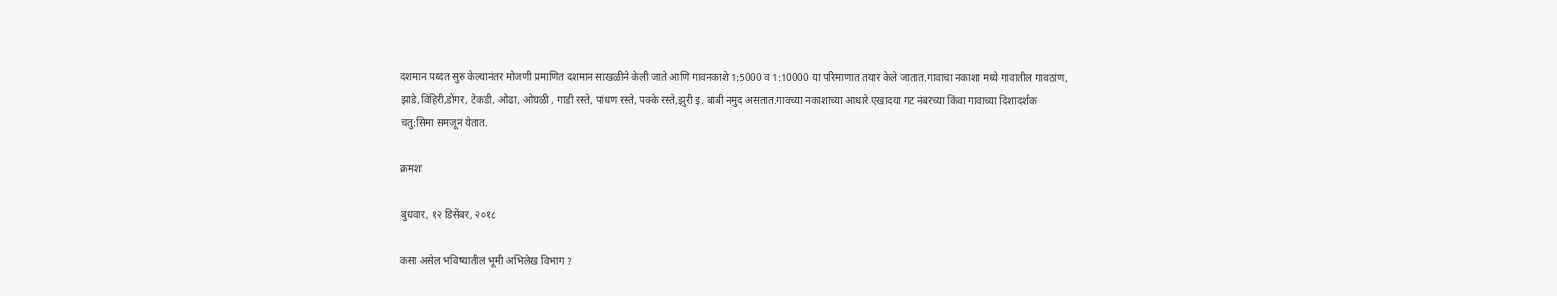दशमान पध्दत सुरु केल्यानंतर मोजणी प्रमाणित दशमान साखळीने केली जाते आणि गावनकाशे 1:5000 व 1:10000 या परिमाणात तयार केले जातात.गावाचा नकाशा मध्ये गावातील गावठांण, झाडे,विहिरी,डोंगर, टेकडी, ओढा, ओघळी , गाडी रस्ते, पांधण रस्ते, पक्के रस्ते,झुरी इ. बाबी नमुद असतात.गावच्या नकाशाच्या आधारे एखादया गट नंबरच्या किंवा गावाच्या दिशादर्शक चतु:सिमा समजून येतात.

क्रमशः

बुधवार, १२ डिसेंबर, २०१८

कसा असेल भविष्यातील भूमी अभिलेख विभाग ?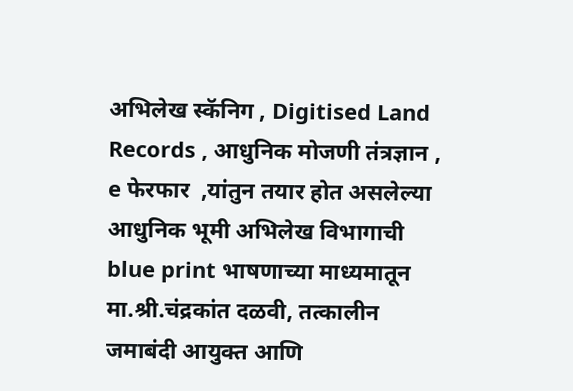अभिलेख स्कॅनिग , Digitised Land Records , आधुनिक मोजणी तंत्रज्ञान , e फेरफार  ,यांतुन तयार होत असलेल्या आधुनिक भूमी अभिलेख विभागाची blue print भाषणाच्या माध्यमातून मा.श्री.चंद्रकांत दळवी, तत्कालीन जमाबंदी आयुक्त आणि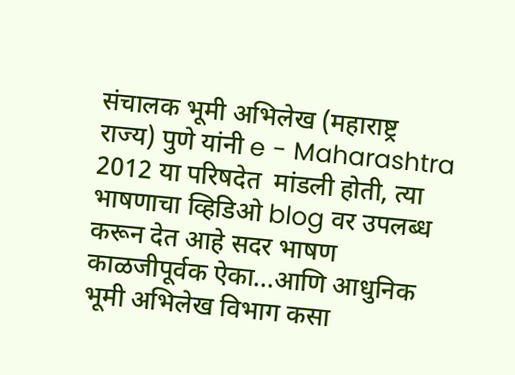संचालक भूमी अभिलेख (महाराष्ट्र राज्य) पुणे यांनी e - Maharashtra 2012 या परिषदेत  मांडली होती, त्या भाषणाचा व्हिडिओ blog वर उपलब्ध करून देत आहे सदर भाषण काळजीपूर्वक ऐका...आणि आधुनिक भूमी अभिलेख विभाग कसा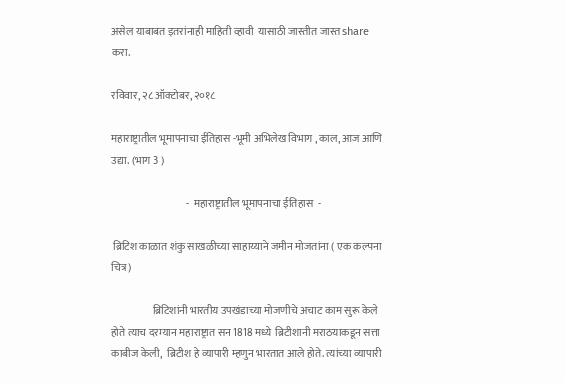असेल याबाबत इतरांनाही माहिती व्हावी  यासाठी जास्तीत जास्त share करा.

रविवार, २८ ऑक्टोबर, २०१८

महाराष्ट्रातील भूमापनाचा ईतिहास -भूमी अभिलेख विभाग , काल, आज आणि उद्या. (भाग 3 )

                                    -  महाराष्ट्रातील भूमापनाचा ईतिहास  -

 ब्रिटिश काळात शंकु साखळीच्या साहाय्याने जमीन मोजतांना ( एक कल्पना चित्र )

                    ब्रिटिशांनी भारतीय उपखंडाच्या मोजणीचे अचाट काम सुरू केले होते त्याच दरम्यान महाराष्ट्रात सन 1818 मध्ये  ब्रिटीशानी मराठयाकडून सत्ता काबीज केली,  ब्रिटीश हे व्यापारी म्हणुन भारतात आले होते. त्यांच्या व्यापारी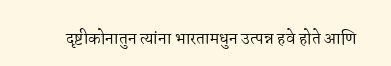दृष्टीकोनातुन त्यांना भारतामधुन उत्पन्न हवे होते आणि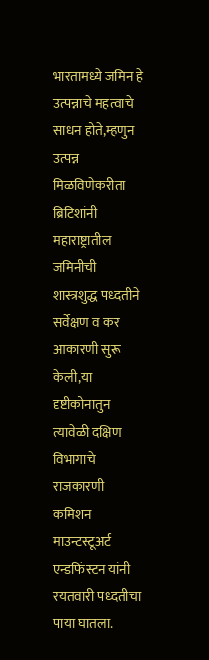भारतामध्ये जमिन हे उत्पन्नाचे महत्वाचे साधन होते,म्हणुन  उत्पन्न मिळविणेकरीता ब्रिटिशांनी महाराष्ट्रातील जमिनीची शास्त्रशुद्ध पध्दतीने सर्वेक्षण व कर आकारणी सुरू केली,या दृष्टीकोनातुन त्यावेळी दक्षिण विभागाचे राजकारणी कमिशन माउन्टस्टूअर्ट एन्डफिंस्टन यांनी रयतवारी पध्दतीचा पाया घातला.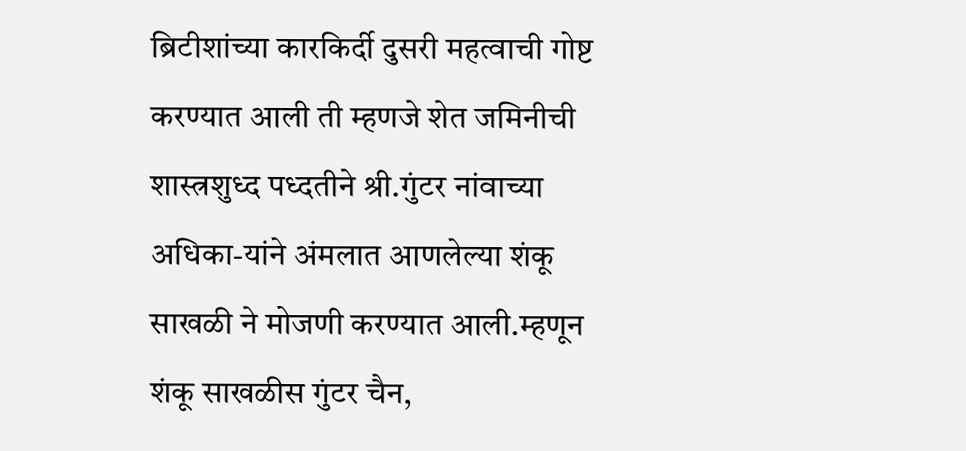ब्रिटीशांच्या कारकिर्दी दुसरी महत्वाची गोष्ट करण्यात आली ती म्हणजे शेत जमिनीची शास्त्रशुध्द पध्दतीने श्री.गुंटर नांवाच्या अधिका-यांने अंमलात आणलेल्या शंकू साखळी ने मोजणी करण्यात आली.म्हणून शंकू साखळीस गुंटर चैन,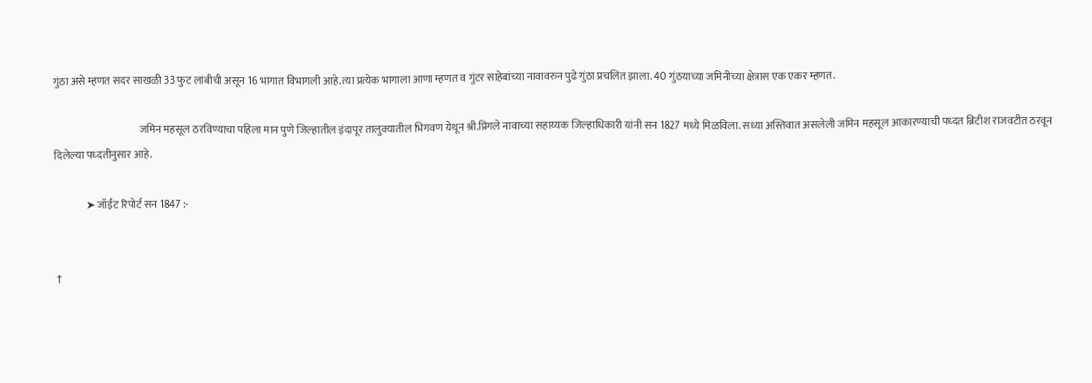गुंठा असे म्हणत सदर साखळी 33 फुट लांबीची असून 16 भागात विभागली आहे.त्या प्रत्येक भागाला आणा म्हणत व गुंटर साहेबांच्या नावावरुन पुढे गुंठा प्रचलित झाला. 40 गुंठयाच्या जमिनीच्या क्षेत्रास एक एकर म्हणत.

                                         जमिन महसूल ठरविण्याचा पहिला मान पुणे जिल्हातील इंदापूर तालुक्यातील भिगवण येथून श्री.प्रिंगले नावाच्या सहाय्यक जिल्हाधिकारी यांनी सन 1827 मध्ये मिळविला. सध्या अस्तिवात असलेली जमिन महसूल आकारण्याची पध्दत ब्रिटीश राजवटीत ठरवून दिलेल्या पध्दतीनुसार आहे.

               ➤ जॉईंट रिपोर्ट सन 1847 :-


↑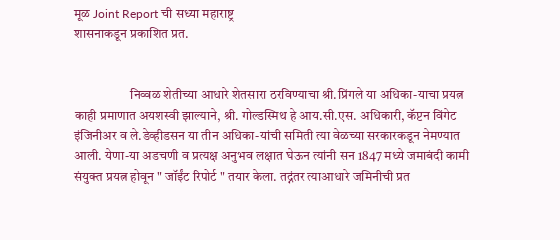मूळ Joint Report ची सध्या महाराष्ट्र
शासनाकडून प्रकाशित प्रत.


                     निव्वळ शेतीच्या आधारे शेतसारा ठरविण्याचा श्री.प्रिंगले या अधिका-याचा प्रयत्न काही प्रमाणात अयशस्वी झाल्याने, श्री. गोल्डस्मिथ हे आय.सी.एस. अधिकारी, कॅप्टन विंगेट इंजिनीअर व ले.डेव्हीडसन या तीन अधिका-यांची समिती त्या वेळच्या सरकारकडून नेमण्यात आली. येणा-या अडचणी व प्रत्यक्ष अनुभव लक्षात घेऊन त्यांनी सन 1847 मध्ये जमाबंदी कामी संयुक्त प्रयत्न होवून " जॉईंट रिपोर्ट " तयार केला. तद्नंतर त्याआधारे जमिनीची प्रत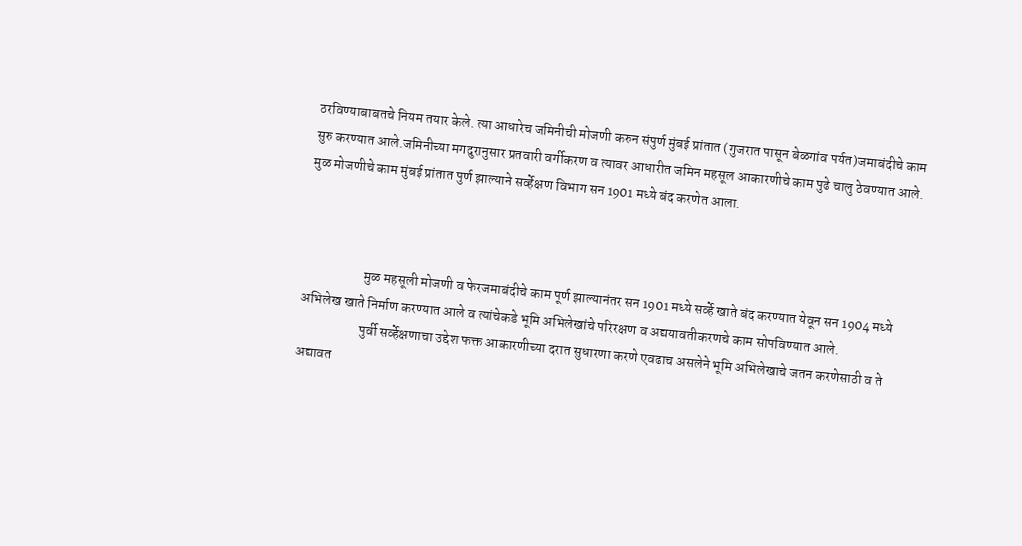ठरविण्याबाबतचे नियम तयार केले. त्या आधारेच जमिनीची मोजणी करुन संपुर्ण मुंबई प्रांतात (गुजरात पासून बेळगांव पर्यत)जमाबंदीचे काम सुरु करण्यात आले.जमिनीच्या मगदुरानुसार प्रतवारी वर्गीकरण व त्यावर आधारीत जमिन महसूल आकारणीचे काम पुढे चालु ठेवण्यात आले. मुळ मोजणीचे काम मुंबई प्रांतात पुर्ण झाल्याने सर्व्हेक्षण विभाग सन 1901 मध्ये बंद करणेत आला.



                      मुळ महसूली मोजणी व फेरजमाबंदीचे काम पूर्ण झाल्यानंतर सन 1901 मध्ये सर्व्हे खाते बंद करण्यात येवून सन 1904 मध्ये अभिलेख खाते निर्माण करण्यात आले व त्यांचेकडे भूमि अभिलेखांचे परिरक्षण व अद्ययावतीकरणचे काम सोपविण्यात आले.
                      पुर्वी सर्व्हेक्षणाचा उद्देश फक्त आकारणीच्या दरात सुधारणा करणे एवढाच असलेने भूमि अभिलेखाचे जतन करणेसाठी व ते अद्यावत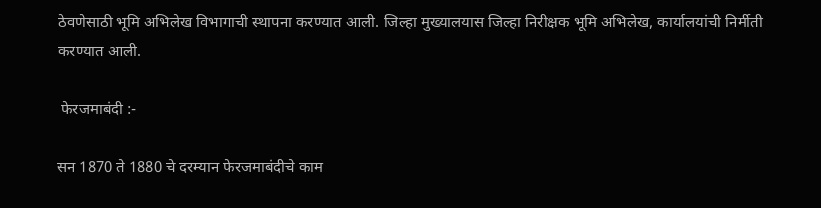ठेवणेसाठी भूमि अभिलेख विभागाची स्थापना करण्यात आली. जिल्हा मुख्यालयास जिल्हा निरीक्षक भूमि अभिलेख, कार्यालयांची निर्मीती करण्यात आली.

 फेरजमाबंदी :-

सन 1870 ते 1880 चे दरम्यान फेरजमाबंदीचे काम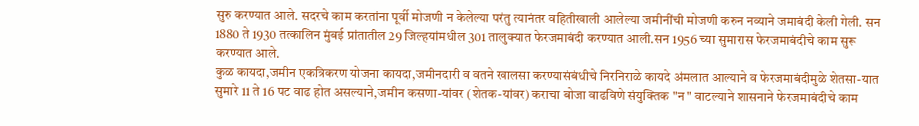सुरु करण्यात आले. सदरचे काम करतांना पूर्वी मोजणी न केलेल्या परंतु त्यानंतर वहितीखाली आलेल्या जमीनींची मोजणी करुन नव्याने जमाबंदी केली गेली. सन 1880 ते 1930 तत्कालिन मुंबई प्रांतातील 29 जिल्हयांमधील 301 तालुक्यात फेरजमाबंदी करण्यात आली.सन 1956 च्या सुमारास फेरजमाबंदीचे काम सुरू करण्यात आले.
कुळ कायदा,जमीन एकत्रिकरण योजना कायदा,जमीनदारी व वतने खालसा करण्यासंबंधीचे निरनिराळे कायदे अंमलात आल्याने व फेरजमाबंदीमुळे शेतसा-यात सुमारे 11 ते 16 पट वाढ होत असल्याने,जमीन कसणा-यांवर (शेतक-यांवर) कराचा बोजा वाढविणे संयुक्तिक "न " वाटल्याने शासनाने फेरजमाबंदीचे काम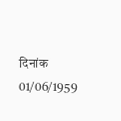दिनांक 01/06/1959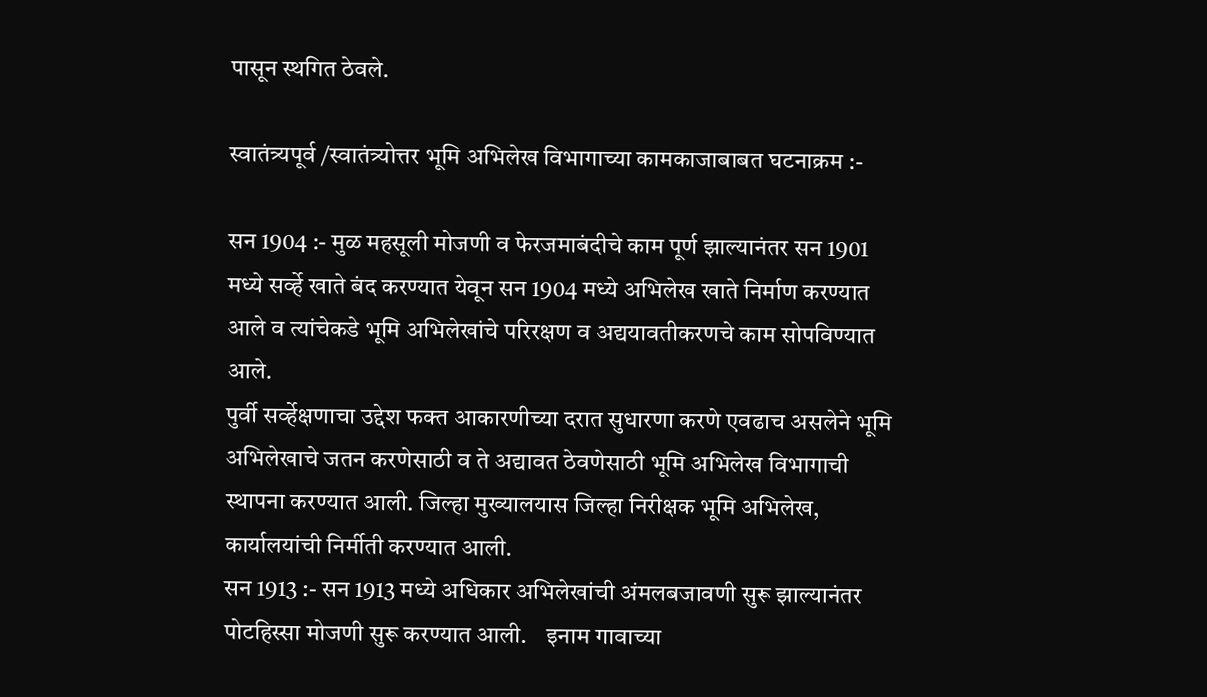पासून स्थगित ठेवले.

स्वातंत्र्यपूर्व /स्वातंत्र्योत्तर भूमि अभिलेख विभागाच्या कामकाजाबाबत घटनाक्रम :-

सन 1904 :- मुळ महसूली मोजणी व फेरजमाबंदीचे काम पूर्ण झाल्यानंतर सन 1901 मध्ये सर्व्हे खाते बंद करण्यात येवून सन 1904 मध्ये अभिलेख खाते निर्माण करण्यात आले व त्यांचेकडे भूमि अभिलेखांचे परिरक्षण व अद्ययावतीकरणचे काम सोपविण्यात आले.
पुर्वी सर्व्हेक्षणाचा उद्देश फक्त आकारणीच्या दरात सुधारणा करणे एवढाच असलेने भूमि अभिलेखाचे जतन करणेसाठी व ते अद्यावत ठेवणेसाठी भूमि अभिलेख विभागाची स्थापना करण्यात आली. जिल्हा मुख्यालयास जिल्हा निरीक्षक भूमि अभिलेख, कार्यालयांची निर्मीती करण्यात आली.
सन 1913 :- सन 1913 मध्ये अधिकार अभिलेखांची अंमलबजावणी सुरू झाल्यानंतर पोटहिस्सा मोजणी सुरू करण्यात आली.    इनाम गावाच्या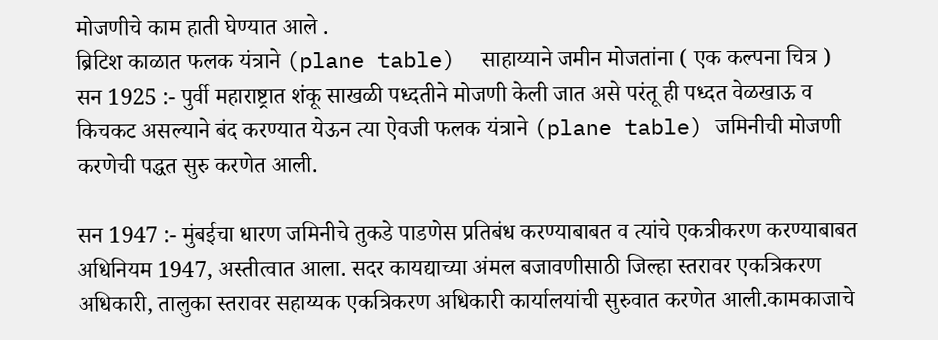मोजणीचे काम हाती घेण्यात आले .
ब्रिटिश काळात फलक यंत्राने (plane table)  साहाय्याने जमीन मोजतांना ( एक कल्पना चित्र )
सन 1925 :- पुर्वी महाराष्ट्रात शंकू साखळी पध्दतीने मोजणी केली जात असे परंतू ही पध्दत वेळखाऊ व किचकट असल्याने बंद करण्यात येऊन त्या ऐवजी फलक यंत्राने (plane table) जमिनीची मोजणी करणेची पद्धत सुरु करणेत आली.

सन 1947 :- मुंबईचा धारण जमिनीचे तुकडे पाडणेस प्रतिबंध करण्याबाबत व त्यांचे एकत्रीकरण करण्याबाबत अधिनियम 1947, अस्तीत्वात आला. सदर कायद्याच्या अंमल बजावणीसाठी जिल्हा स्तरावर एकत्रिकरण अधिकारी, तालुका स्तरावर सहाय्यक एकत्रिकरण अधिकारी कार्यालयांची सुरुवात करणेत आली.कामकाजाचे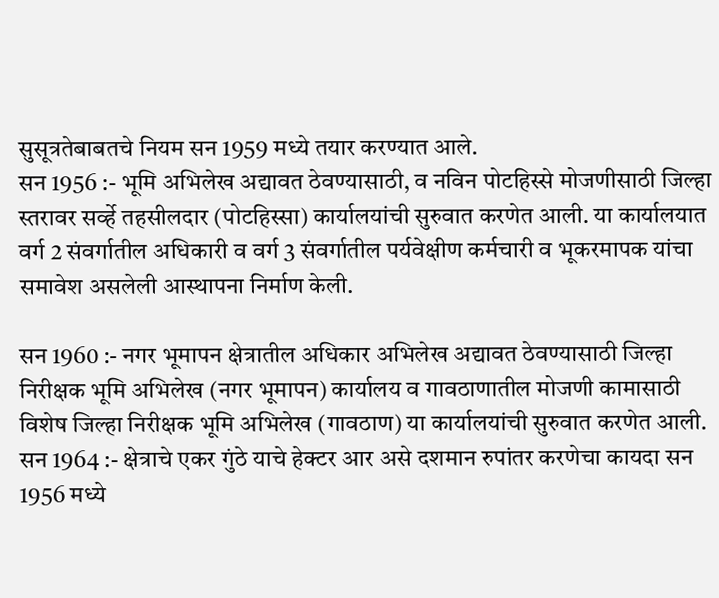सुसूत्रतेबाबतचे नियम सन 1959 मध्ये तयार करण्यात आले.
सन 1956 :- भूमि अभिलेख अद्यावत ठेवण्यासाठी, व नविन पोटहिस्से मोजणीसाठी जिल्हा स्तरावर सर्व्हे तहसीलदार (पोटहिस्सा) कार्यालयांची सुरुवात करणेत आली. या कार्यालयात वर्ग 2 संवर्गातील अधिकारी व वर्ग 3 संवर्गातील पर्यवेक्षीण कर्मचारी व भूकरमापक यांचा समावेश असलेली आस्थापना निर्माण केली.

सन 1960 :- नगर भूमापन क्षेत्रातील अधिकार अभिलेख अद्यावत ठेवण्यासाठी जिल्हा निरीक्षक भूमि अभिलेख (नगर भूमापन) कार्यालय व गावठाणातील मोजणी कामासाठी विशेष जिल्हा निरीक्षक भूमि अभिलेख (गावठाण) या कार्यालयांची सुरुवात करणेत आली.
सन 1964 :- क्षेत्राचे एकर गुंठे याचे हेक्टर आर असे दशमान रुपांतर करणेचा कायदा सन 1956 मध्ये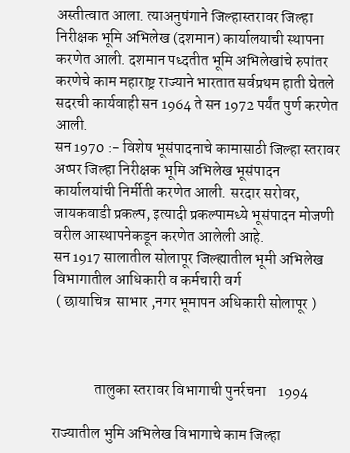अस्तीत्वात आला. त्याअनुषंगाने जिल्हास्तरावर जिल्हा निरीक्षक भूमि अभिलेख (दशमान) कार्यालयाची स्थापना करणेत आली. दशमान पध्दतीत भूमि अभिलेखांचे रुपांतर करणेचे काम महाराष्ट्र राज्याने भारतात सर्वप्रथम हाती घेतले सदरची कार्यवाही सन 1964 ते सन 1972 पर्यंत पुर्ण करणेत आली.
सन 1970 :- विशेष भूसंपादनाचे कामासाठी जिल्हा स्तरावर अप्पर जिल्हा निरीक्षक भूमि अभिलेख भूसंपादन कार्यालयांची निर्मीती करणेत आली. सरदार सरोवर, जायकवाडी प्रकल्प, इत्यादी प्रकल्पामध्ये भूसंपादन मोजणी वरील आस्थापनेकडून करणेत आलेली आहे.
सन 1917 सालातील सोलापूर जिल्ह्यातील भूमी अभिलेख विभागातील आधिकारी व कर्मचारी वर्ग
 ( छायाचित्र  साभार ,नगर भूमापन अधिकारी सोलापूर )



              तालुका स्तरावर विभागाची पुनर्रचना    1994

राज्यातील भुमि अभिलेख विभागाचे काम जिल्हा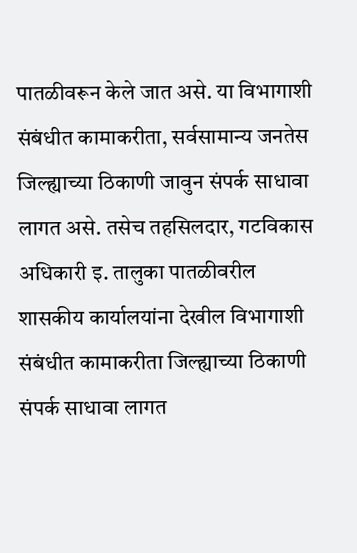पातळीवरून केले जात असे. या विभागाशी संबंधीत कामाकरीता, सर्वसामान्य जनतेस जिल्ह्याच्या ठिकाणी जावुन संपर्क साधावा लागत असे. तसेच तहसिलदार, गटविकास अधिकारी इ. तालुका पातळीवरील शासकीय कार्यालयांना देखील विभागाशी संबंधीत कामाकरीता जिल्ह्याच्या ठिकाणी संपर्क साधावा लागत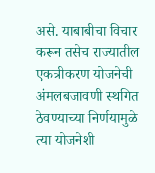असे. याबाबीचा विचार करून तसेच राज्यातील एकत्रीकरण योजनेची अंमलबजावणी स्थगित ठेवण्याच्या निर्णयामुळे त्या योजनेशी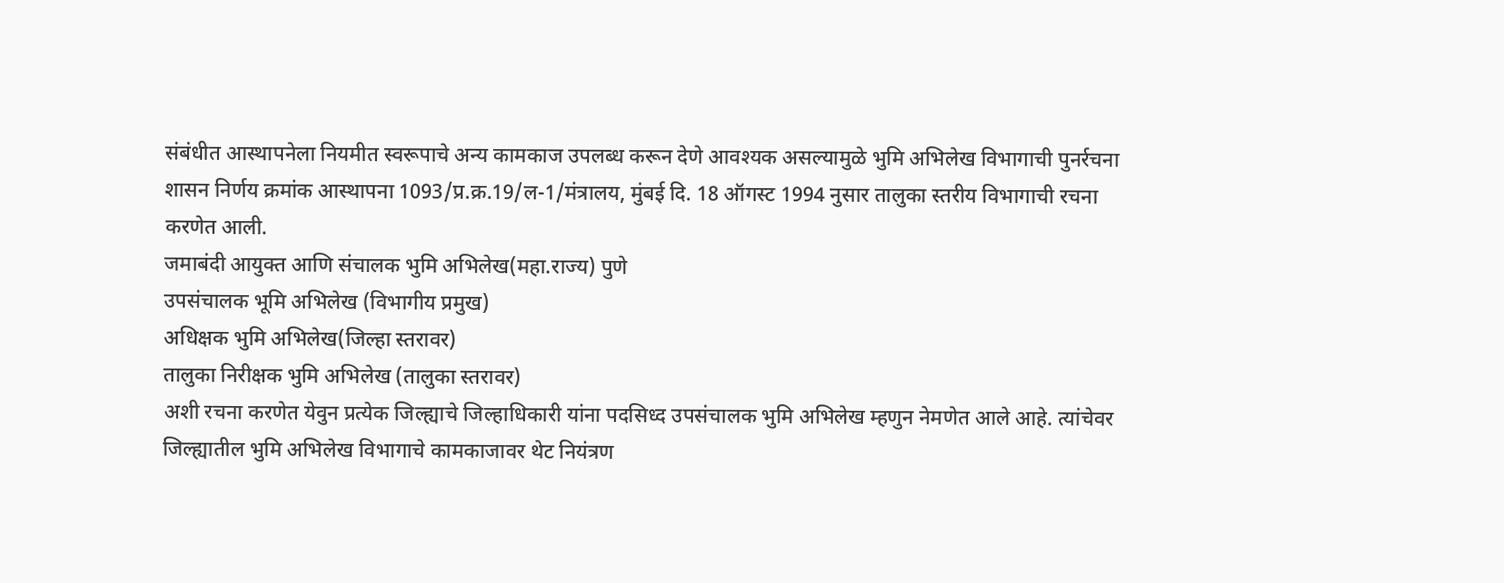संबंधीत आस्थापनेला नियमीत स्वरूपाचे अन्य कामकाज उपलब्ध करून देणे आवश्यक असल्यामुळे भुमि अभिलेख विभागाची पुनर्रचना शासन निर्णय क्रमांक आस्थापना 1093/प्र.क्र.19/ल-1/मंत्रालय, मुंबई दि. 18 ऑगस्ट 1994 नुसार तालुका स्तरीय विभागाची रचना करणेत आली.
जमाबंदी आयुक्त आणि संचालक भुमि अभिलेख(महा.राज्य) पुणे
उपसंचालक भूमि अभिलेख (विभागीय प्रमुख)
अधिक्षक भुमि अभिलेख(जिल्हा स्तरावर)
तालुका निरीक्षक भुमि अभिलेख (तालुका स्तरावर)
अशी रचना करणेत येवुन प्रत्येक जिल्ह्याचे जिल्हाधिकारी यांना पदसिध्द उपसंचालक भुमि अभिलेख म्हणुन नेमणेत आले आहे. त्यांचेवर जिल्ह्यातील भुमि अभिलेख विभागाचे कामकाजावर थेट नियंत्रण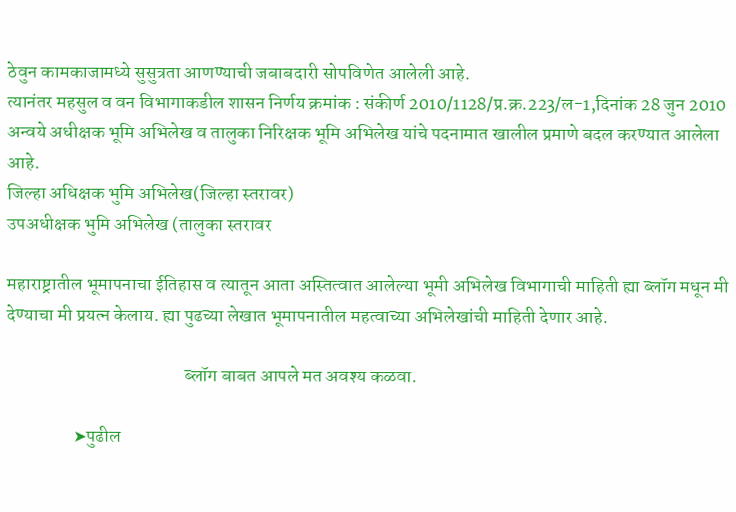ठेवुन कामकाजामध्ये सुसुत्रता आणण्याची जबाबदारी सोपविणेत आलेली आहे.
त्यानंतर महसुल व वन विभागाकडील शासन निर्णय क्रमांक : संकीर्ण 2010/1128/प्र.क्र.223/ल-1,दिनांक 28 जुन 2010 अन्वये अधीक्षक भूमि अभिलेख व तालुका निरिक्षक भूमि अभिलेख यांचे पदनामात खालील प्रमाणे बदल करण्यात आलेला आहे.
जिल्हा अधिक्षक भुमि अभिलेख(जिल्हा स्तरावर)
उपअधीक्षक भुमि अभिलेख (तालुका स्तरावर

महाराष्ट्रातील भूमापनाचा ईतिहास व त्यातून आता अस्तित्वात आलेल्या भूमी अभिलेख विभागाची माहिती ह्या ब्लॉग मधून मी देण्याचा मी प्रयत्न केलाय. ह्या पुढच्या लेखात भूमापनातील महत्वाच्या अभिलेखांची माहिती देणार आहे.

                                                ब्लॉग बाबत आपले मत अवश्य कळवा.

                  ➤पुढील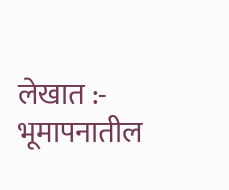लेखात :- भूमापनातील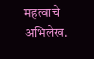महत्वाचे अभिलेख.